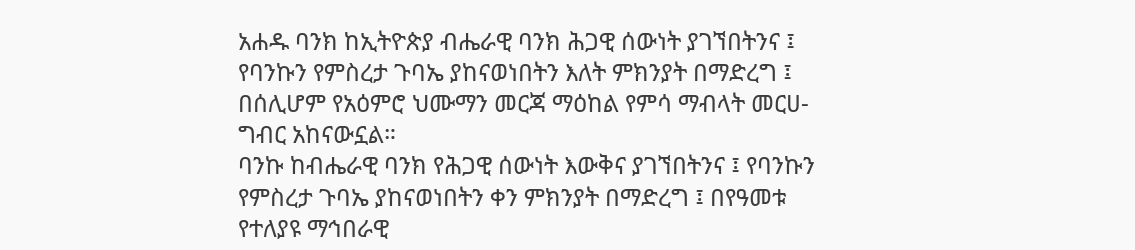አሐዱ ባንክ ከኢትዮጵያ ብሔራዊ ባንክ ሕጋዊ ሰውነት ያገኘበትንና ፤ የባንኩን የምስረታ ጉባኤ ያከናወነበትን እለት ምክንያት በማድረግ ፤ በሰሊሆም የአዕምሮ ህሙማን መርጃ ማዕከል የምሳ ማብላት መርሀ-ግብር አከናውኗል።
ባንኩ ከብሔራዊ ባንክ የሕጋዊ ሰውነት እውቅና ያገኘበትንና ፤ የባንኩን የምስረታ ጉባኤ ያከናወነበትን ቀን ምክንያት በማድረግ ፤ በየዓመቱ የተለያዩ ማኅበራዊ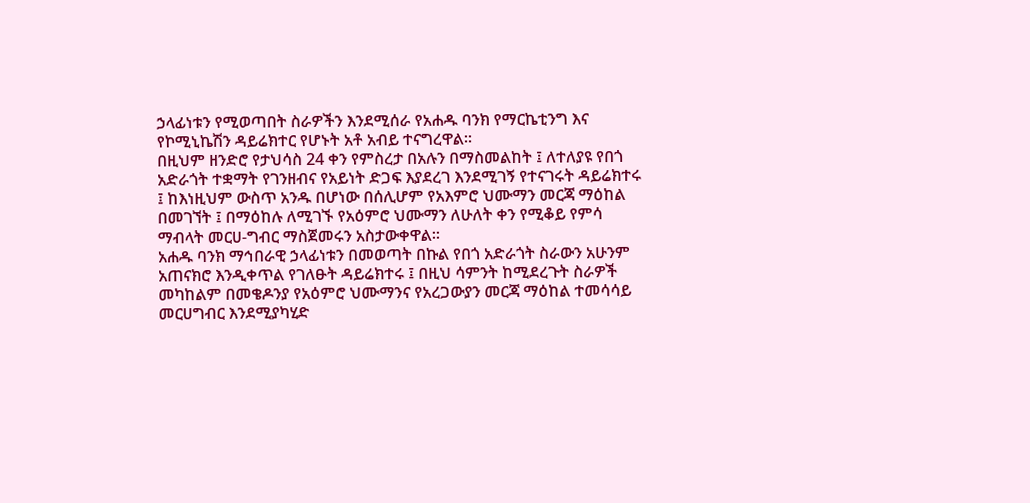ኃላፊነቱን የሚወጣበት ስራዎችን እንደሚሰራ የአሐዱ ባንክ የማርኬቲንግ እና የኮሚኒኬሽን ዳይሬክተር የሆኑት አቶ አብይ ተናግረዋል።
በዚህም ዘንድሮ የታህሳስ 24 ቀን የምስረታ በአሉን በማስመልከት ፤ ለተለያዩ የበጎ አድራጎት ተቋማት የገንዘብና የአይነት ድጋፍ እያደረገ እንደሚገኝ የተናገሩት ዳይሬክተሩ ፤ ከእነዚህም ውስጥ አንዱ በሆነው በሰሊሆም የአእምሮ ህሙማን መርጃ ማዕከል በመገኘት ፤ በማዕከሉ ለሚገኙ የአዕምሮ ህሙማን ለሁለት ቀን የሚቆይ የምሳ ማብላት መርሀ-ግብር ማስጀመሩን አስታውቀዋል።
አሐዱ ባንክ ማኅበራዊ ኃላፊነቱን በመወጣት በኩል የበጎ አድራጎት ስራውን አሁንም አጠናክሮ እንዲቀጥል የገለፁት ዳይሬክተሩ ፤ በዚህ ሳምንት ከሚደረጉት ስራዎች መካከልም በመቄዶንያ የአዕምሮ ህሙማንና የአረጋውያን መርጃ ማዕከል ተመሳሳይ መርሀግብር እንደሚያካሂድ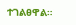ተገልፀዋል።